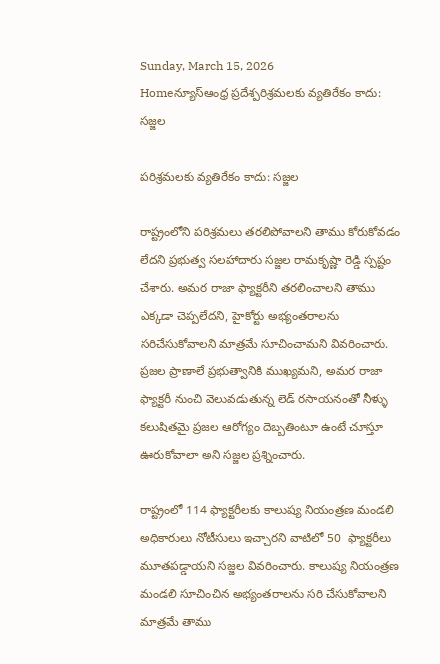Sunday, March 15, 2026
Homeన్యూస్ఆంధ్ర ప్రదేశ్పరిశ్రమలకు వ్యతిరేకం కాదు: సజ్జల

పరిశ్రమలకు వ్యతిరేకం కాదు: సజ్జల

రాష్ట్రంలోని పరిశ్రమలు తరలిపోవాలని తాము కోరుకోవడం లేదని ప్రభుత్వ సలహాదారు సజ్జల రామకృష్ణా రెడ్డి స్పష్టం చేశారు. అమర రాజా ఫ్యాక్టరీని తరలించాలని తాము ఎక్కడా చెప్పలేదని, హైకోర్టు అభ్యంతరాలను సరిచేసుకోవాలని మాత్రమే సూచించామని వివరించారు.  ప్రజల ప్రాణాలే ప్రభుత్వానికి ముఖ్యమని, అమర రాజా ఫ్యాక్టరీ నుంచి వెలువడుతున్న లెడ్ రసాయనంతో నీళ్ళు కలుషితమై ప్రజల ఆరోగ్యం దెబ్బతింటూ ఉంటే చూస్తూ ఊరుకోవాలా అని సజ్జల ప్రశ్నించారు.

రాష్ట్రంలో 114 ఫ్యాక్టరీలకు కాలుష్య నియంత్రణ మండలి అధికారులు నోటీసులు ఇచ్చారని వాటిలో 50  ఫ్యాక్టరీలు మూతపడ్డాయని సజ్జల వివరించారు. కాలుష్య నియంత్రణ మండలి సూచించిన అభ్యంతరాలను సరి చేసుకోవాలని మాత్రమే తాము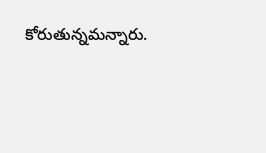కోరుతున్నమన్నారు.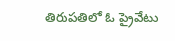తిరుపతిలో ఓ ప్రైవేటు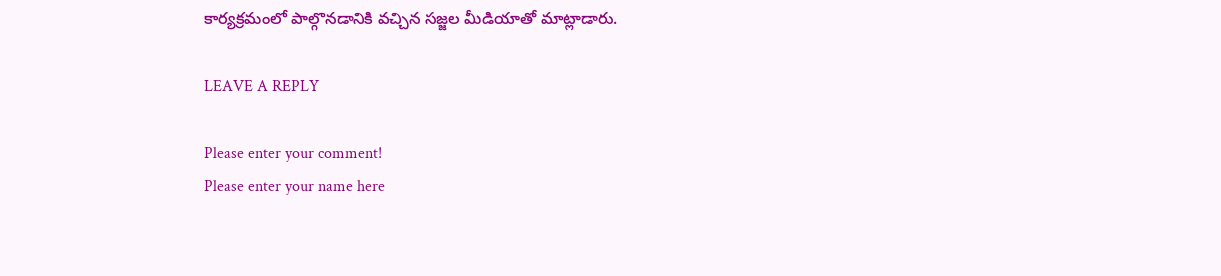కార్యక్రమంలో పాల్గొనడానికి వచ్చిన సజ్జల మీడియాతో మాట్లాడారు.

LEAVE A REPLY

Please enter your comment!
Please enter your name here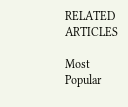RELATED ARTICLES

Most Popular